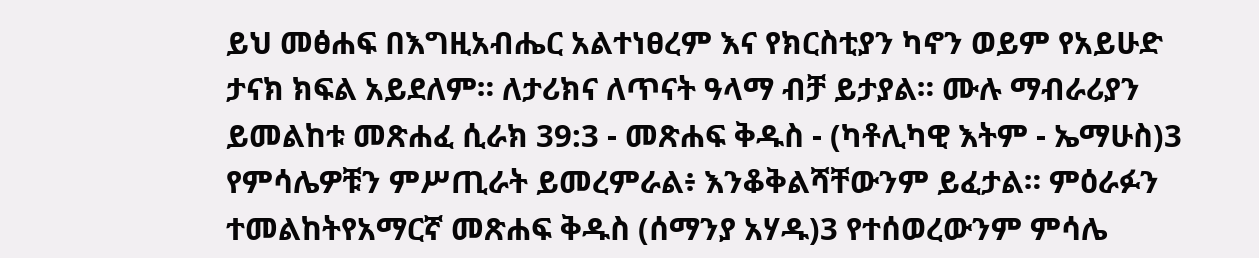ይህ መፅሐፍ በእግዚአብሔር አልተነፀረም እና የክርስቲያን ካኖን ወይም የአይሁድ ታናክ ክፍል አይደለም። ለታሪክና ለጥናት ዓላማ ብቻ ይታያል። ሙሉ ማብራሪያን ይመልከቱ መጽሐፈ ሲራክ 39:3 - መጽሐፍ ቅዱስ - (ካቶሊካዊ እትም - ኤማሁስ)3 የምሳሌዎቹን ምሥጢራት ይመረምራል፥ እንቆቅልሻቸውንም ይፈታል። ምዕራፉን ተመልከትየአማርኛ መጽሐፍ ቅዱስ (ሰማንያ አሃዱ)3 የተሰወረውንም ምሳሌ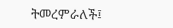ትመረምራለች፤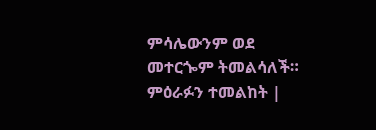ምሳሌውንም ወደ መተርጐም ትመልሳለች። ምዕራፉን ተመልከት |